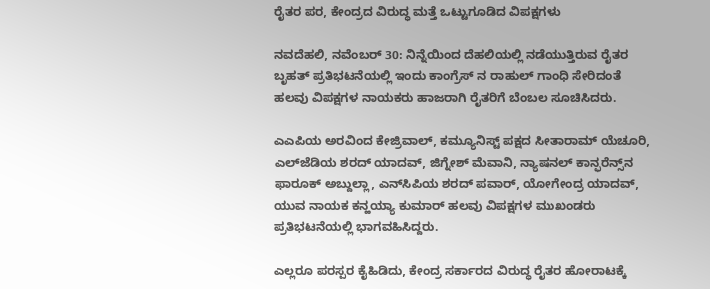ರೈತರ ಪರ, ಕೇಂದ್ರದ ವಿರುದ್ಧ ಮತ್ತೆ ಒಟ್ಟುಗೂಡಿದ ವಿಪಕ್ಷಗಳು

ನವದೆಹಲಿ, ನವೆಂಬರ್ 30: ನಿನ್ನೆಯಿಂದ ದೆಹಲಿಯಲ್ಲಿ ನಡೆಯುತ್ತಿರುವ ರೈತರ ಬೃಹತ್ ಪ್ರತಿಭಟನೆಯಲ್ಲಿ ಇಂದು ಕಾಂಗ್ರೆಸ್‌ ನ ರಾಹುಲ್ ಗಾಂಧಿ ಸೇರಿದಂತೆ ಹಲವು ವಿಪಕ್ಷಗಳ ನಾಯಕರು ಹಾಜರಾಗಿ ರೈತರಿಗೆ ಬೆಂಬಲ ಸೂಚಿಸಿದರು.

ಎಎಪಿಯ ಅರವಿಂದ ಕೇಜ್ರಿವಾಲ್, ಕಮ್ಯೂನಿಸ್ಟ್‌ ಪಕ್ಷದ ಸೀತಾರಾಮ್ ಯೆಚೂರಿ, ಎಲ್‌ಜೆಡಿಯ ಶರದ್ ಯಾದವ್, ಜಿಗ್ನೇಶ್ ಮೆವಾನಿ, ನ್ಯಾಷನಲ್ ಕಾನ್ಫರೆನ್ಸ್‌ನ ಫಾರೂಕ್ ಅಬ್ದುಲ್ಲಾ, ಎನ್‌ಸಿಪಿಯ ಶರದ್ ಪವಾರ್, ಯೋಗೇಂದ್ರ ಯಾದವ್, ಯುವ ನಾಯಕ ಕನ್ಹಯ್ಯಾ ಕುಮಾರ್‌ ಹಲವು ವಿಪಕ್ಷಗಳ ಮುಖಂಡರು ಪ್ರತಿಭಟನೆಯಲ್ಲಿ ಭಾಗವಹಿಸಿದ್ದರು.

ಎಲ್ಲರೂ ಪರಸ್ಪರ ಕೈಹಿಡಿದು, ಕೇಂದ್ರ ಸರ್ಕಾರದ ವಿರುದ್ಧ ರೈತರ ಹೋರಾಟಕ್ಕೆ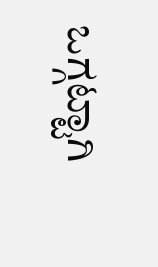ಒಗ್ಗಟ್ಟಾಗಿ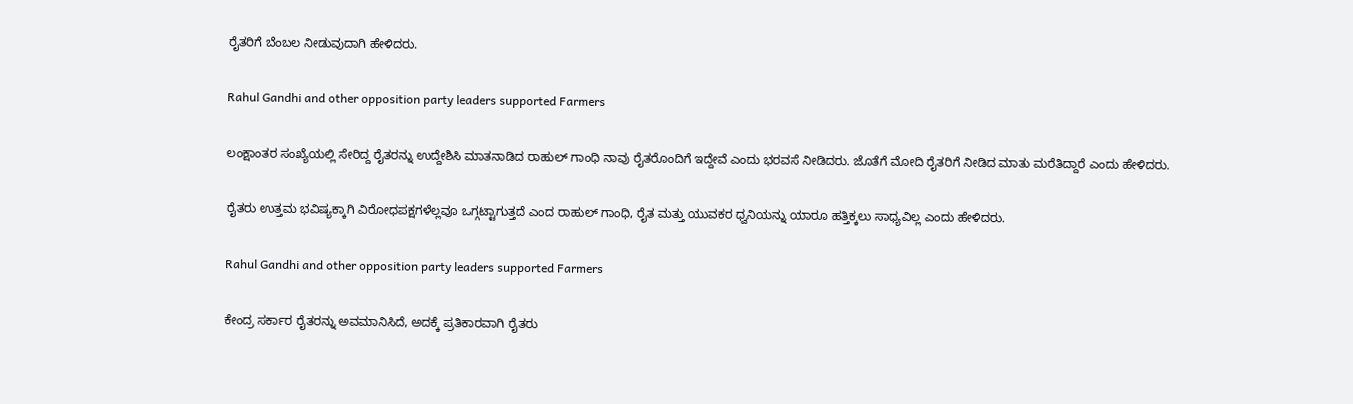ರೈತರಿಗೆ ಬೆಂಬಲ ನೀಡುವುದಾಗಿ ಹೇಳಿದರು.

Rahul Gandhi and other opposition party leaders supported Farmers

ಲಂಕ್ಷಾಂತರ ಸಂಖ್ಯೆಯಲ್ಲಿ ಸೇರಿದ್ದ ರೈತರನ್ನು ಉದ್ದೇಶಿಸಿ ಮಾತನಾಡಿದ ರಾಹುಲ್ ಗಾಂಧಿ ನಾವು ರೈತರೊಂದಿಗೆ ಇದ್ದೇವೆ ಎಂದು ಭರವಸೆ ನೀಡಿದರು. ಜೊತೆಗೆ ಮೋದಿ ರೈತರಿಗೆ ನೀಡಿದ ಮಾತು ಮರೆತಿದ್ದಾರೆ ಎಂದು ಹೇಳಿದರು.

ರೈತರು ಉತ್ತಮ ಭವಿಷ್ಯಕ್ಕಾಗಿ ವಿರೋಧಪಕ್ಷಗಳೆಲ್ಲವೂ ಒಗ್ಗಟ್ಟಾಗುತ್ತದೆ ಎಂದ ರಾಹುಲ್ ಗಾಂಧಿ, ರೈತ ಮತ್ತು ಯುವಕರ ಧ್ವನಿಯನ್ನು ಯಾರೂ ಹತ್ತಿಕ್ಕಲು ಸಾಧ್ಯವಿಲ್ಲ ಎಂದು ಹೇಳಿದರು.

Rahul Gandhi and other opposition party leaders supported Farmers

ಕೇಂದ್ರ ಸರ್ಕಾರ ರೈತರನ್ನು ಅವಮಾನಿಸಿದೆ, ಅದಕ್ಕೆ ಪ್ರತಿಕಾರವಾಗಿ ರೈತರು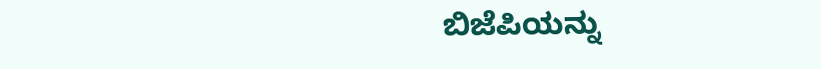ಬಿಜೆಪಿಯನ್ನು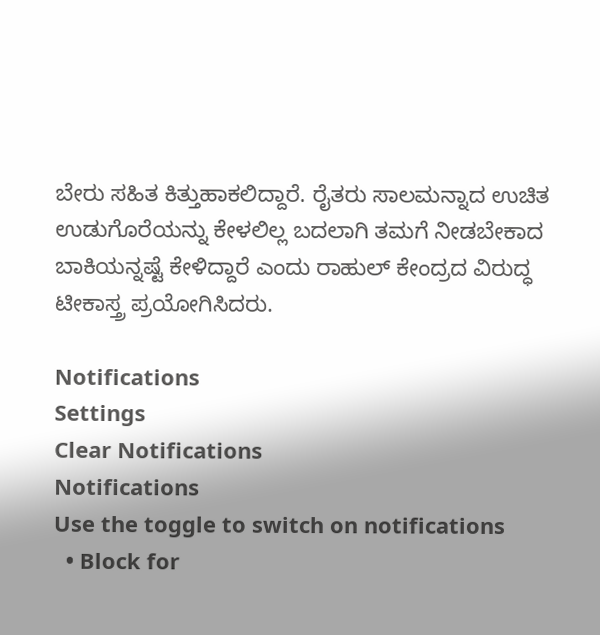ಬೇರು ಸಹಿತ ಕಿತ್ತುಹಾಕಲಿದ್ದಾರೆ. ರೈತರು ಸಾಲಮನ್ನಾದ ಉಚಿತ ಉಡುಗೊರೆಯನ್ನು ಕೇಳಲಿಲ್ಲ ಬದಲಾಗಿ ತಮಗೆ ನೀಡಬೇಕಾದ ಬಾಕಿಯನ್ನಷ್ಟೆ ಕೇಳಿದ್ದಾರೆ ಎಂದು ರಾಹುಲ್ ಕೇಂದ್ರದ ವಿರುದ್ಧ ಟೀಕಾಸ್ತ್ರ ಪ್ರಯೋಗಿಸಿದರು.

Notifications
Settings
Clear Notifications
Notifications
Use the toggle to switch on notifications
  • Block for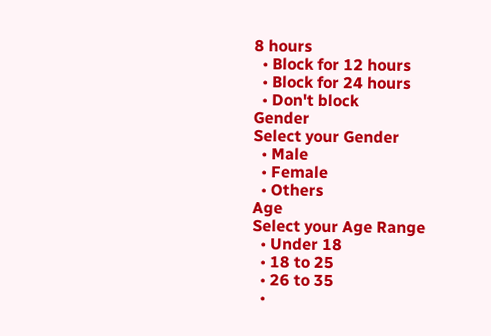8 hours
  • Block for 12 hours
  • Block for 24 hours
  • Don't block
Gender
Select your Gender
  • Male
  • Female
  • Others
Age
Select your Age Range
  • Under 18
  • 18 to 25
  • 26 to 35
  •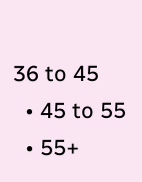36 to 45
  • 45 to 55
  • 55+